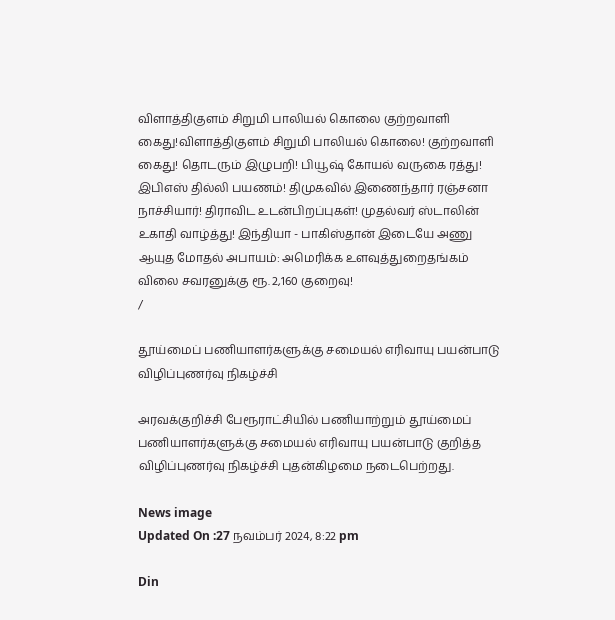விளாத்திகுளம் சிறுமி பாலியல் கொலை குற்றவாளி கைது!விளாத்திகுளம் சிறுமி பாலியல் கொலை! குற்றவாளி கைது! தொடரும் இழுபறி! பியூஷ் கோயல் வருகை ரத்து! இபிஎஸ் தில்லி பயணம்! திமுகவில் இணைந்தார் ரஞ்சனா நாச்சியார்! திராவிட உடன்பிறப்புகள்! முதல்வர் ஸ்டாலின் உகாதி வாழ்த்து! இந்தியா - பாகிஸ்தான் இடையே அணு ஆயுத மோதல் அபாயம்: அமெரிக்க உளவுத்துறைதங்கம் விலை சவரனுக்கு ரூ. 2,160 குறைவு!
/

தூய்மைப் பணியாளர்களுக்கு சமையல் எரிவாயு பயன்பாடு விழிப்புணர்வு நிகழ்ச்சி

அரவக்குறிச்சி பேரூராட்சியில் பணியாற்றும் தூய்மைப் பணியாளர்களுக்கு சமையல் எரிவாயு பயன்பாடு குறித்த விழிப்புணர்வு நிகழ்ச்சி புதன்கிழமை நடைபெற்றது.

News image
Updated On :27 நவம்பர் 2024, 8:22 pm

Din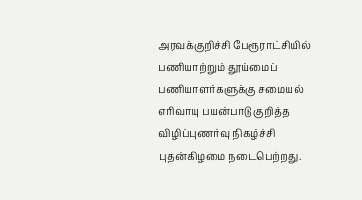அரவக்குறிச்சி பேரூராட்சியில் பணியாற்றும் தூய்மைப் பணியாளர்களுக்கு சமையல் எரிவாயு பயன்பாடு குறித்த விழிப்புணர்வு நிகழ்ச்சி புதன்கிழமை நடைபெற்றது.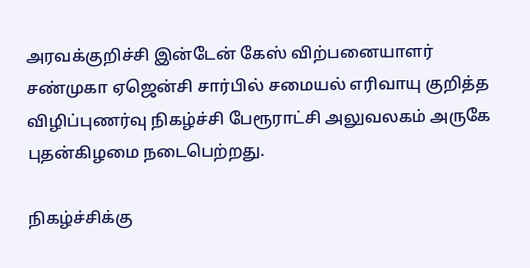அரவக்குறிச்சி இன்டேன் கேஸ் விற்பனையாளர் சண்முகா ஏஜென்சி சார்பில் சமையல் எரிவாயு குறித்த விழிப்புணர்வு நிகழ்ச்சி பேரூராட்சி அலுவலகம் அருகே புதன்கிழமை நடைபெற்றது.

நிகழ்ச்சிக்கு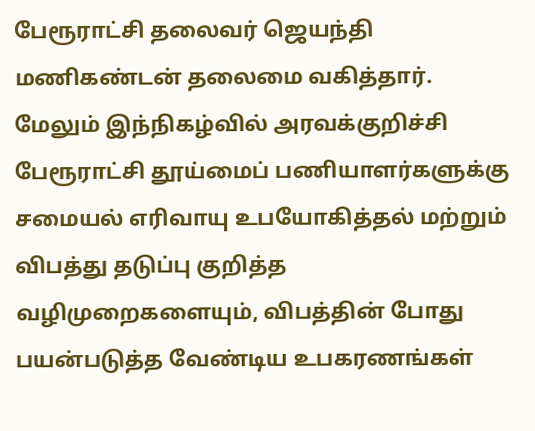பேரூராட்சி தலைவர் ஜெயந்தி மணிகண்டன் தலைமை வகித்தார். மேலும் இந்நிகழ்வில் அரவக்குறிச்சி பேரூராட்சி தூய்மைப் பணியாளர்களுக்கு சமையல் எரிவாயு உபயோகித்தல் மற்றும் விபத்து தடுப்பு குறித்த வழிமுறைகளையும், விபத்தின் போது பயன்படுத்த வேண்டிய உபகரணங்கள்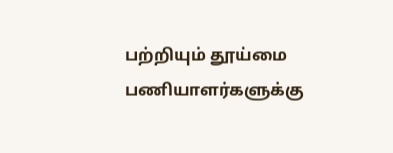பற்றியும் தூய்மை பணியாளர்களுக்கு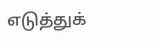எடுத்துக்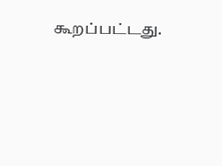கூறப்பட்டது.